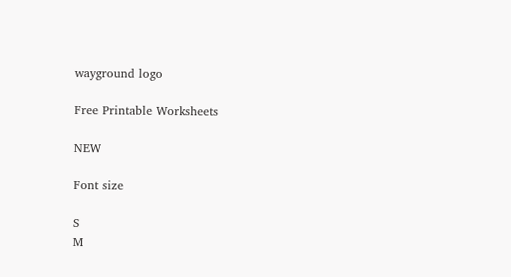wayground logo

Free Printable Worksheets

NEW

Font size

S
M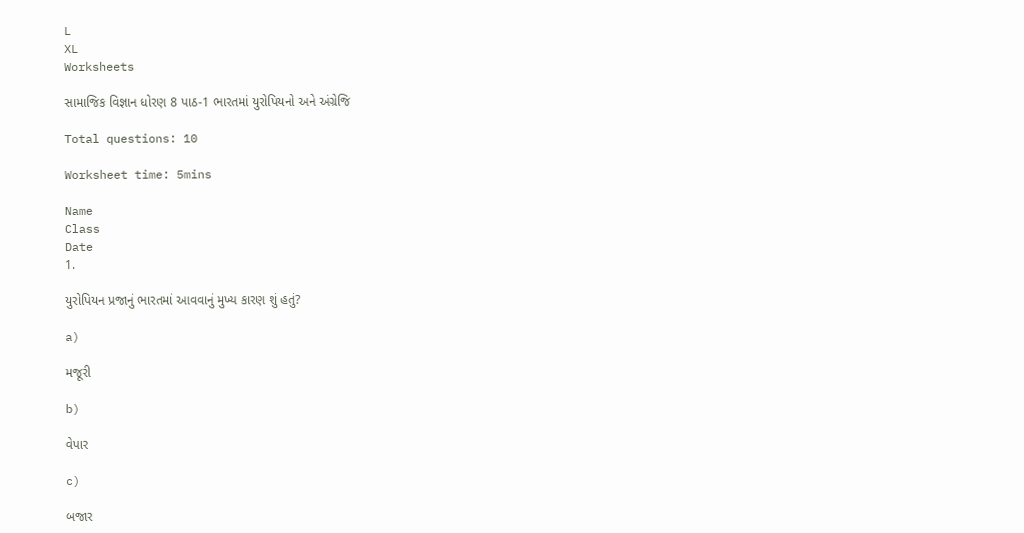L
XL
Worksheets

સામાજિક વિજ્ઞાન ધોરણ 8 પાઠ-1 ભારતમાં યુરોપિયનો અને અંગ્રેજિ

Total questions: 10

Worksheet time: 5mins

Name
Class
Date
1.

યુરોપિયન પ્રજાનું ભારતમાં આવવાનું મુખ્ય કારણ શું હતું?

a)

મજૂરી

b)

વેપાર

c)

બજાર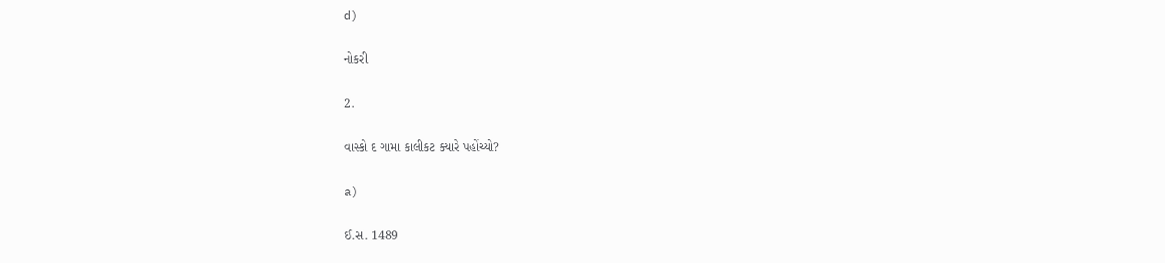d)

નોકરી

2.

વાસ્કો દ ગામા કાલીકટ ક્યારે પહોંચ્યો?

a)

ઈ.સ. 1489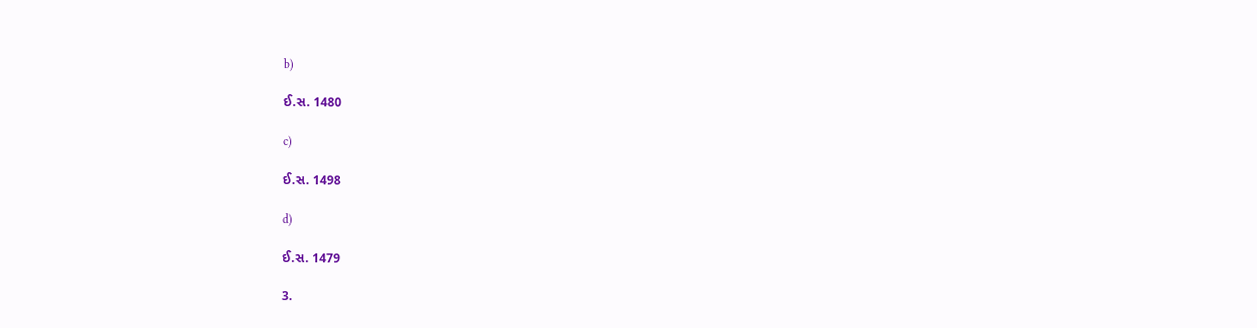b)

ઈ.સ. 1480

c)

ઈ.સ. 1498

d)

ઈ.સ. 1479

3.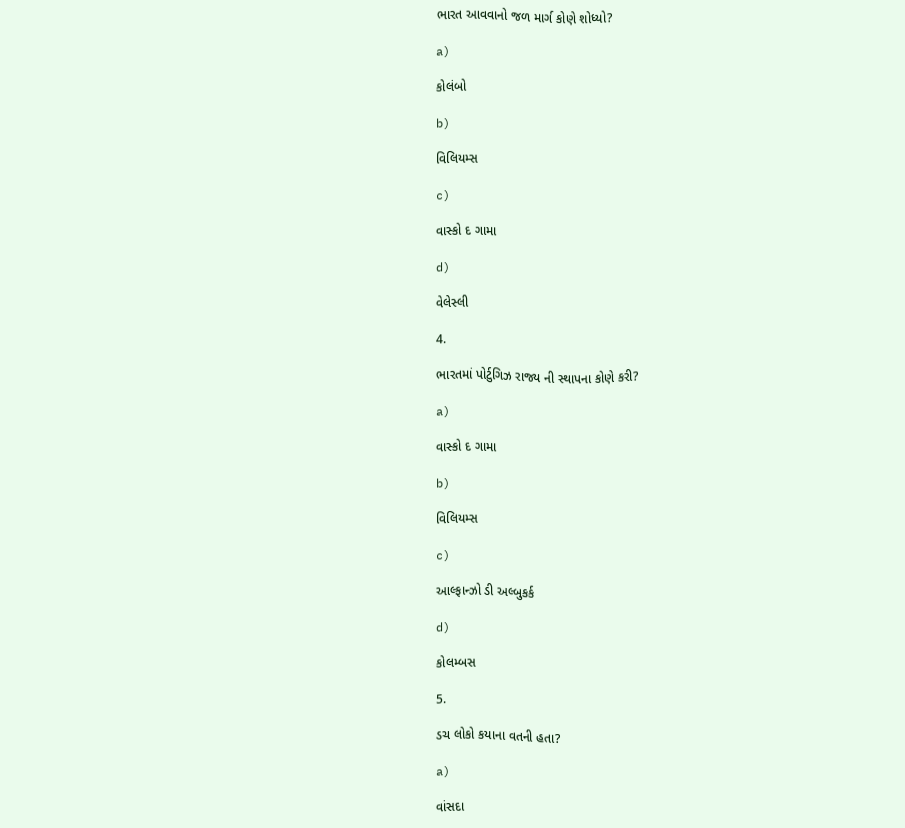ભારત આવવાનો જળ માર્ગ કોણે શોધ્યો?

a)

કોલંબો

b)

વિલિયમ્સ

c)

વાસ્કો દ ગામા

d)

વેલેસ્લી

4.

ભારતમાં પોર્ટુગિઝ રાજ્ય ની સ્થાપના કોણે કરી?

a)

વાસ્કો દ ગામા

b)

વિલિયમ્સ

c)

આલ્ફાન્ઝો ડી અલ્બુકર્ક

d)

કોલમ્બસ

5.

ડચ લોકો કયાના વતની હતા?

a)

વાંસદા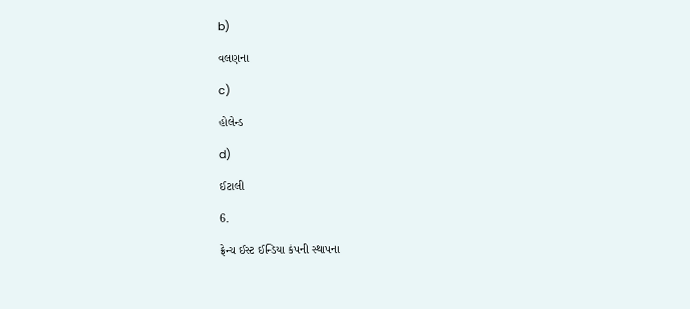b)

વલણના

c)

હોલેન્ડ

d)

ઈટાલી

6.

ફ્રેન્ચ ઈસ્ટ ઈન્ડિયા કંપની સ્થાપના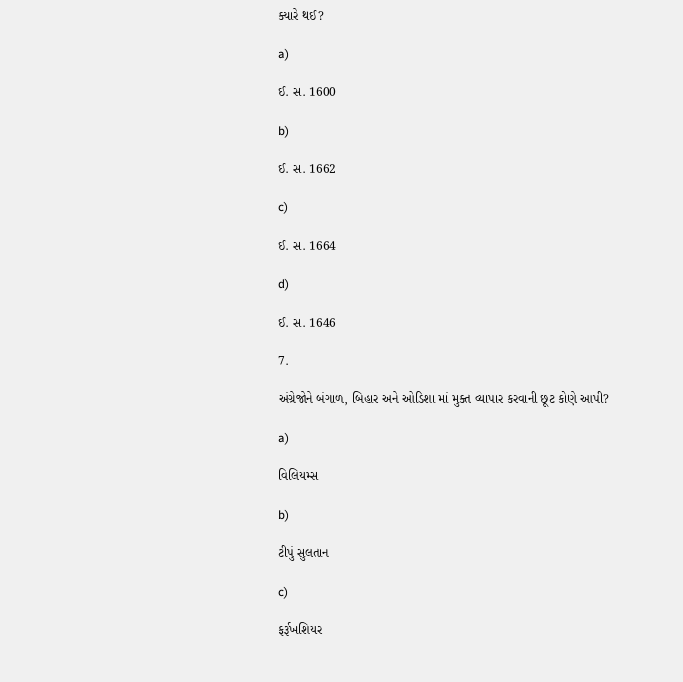ક્યારે થઈ?

a)

ઈ. સ. 1600

b)

ઈ. સ. 1662

c)

ઈ. સ. 1664

d)

ઈ. સ. 1646

7.

અંગ્રેજોને બંગાળ, બિહાર અને ઓડિશા માં મુક્ત વ્યાપાર કરવાની છૂટ કોણે આપી?

a)

વિલિયમ્સ

b)

ટીપું સુલતાન

c)

ફર્રૂખશિયર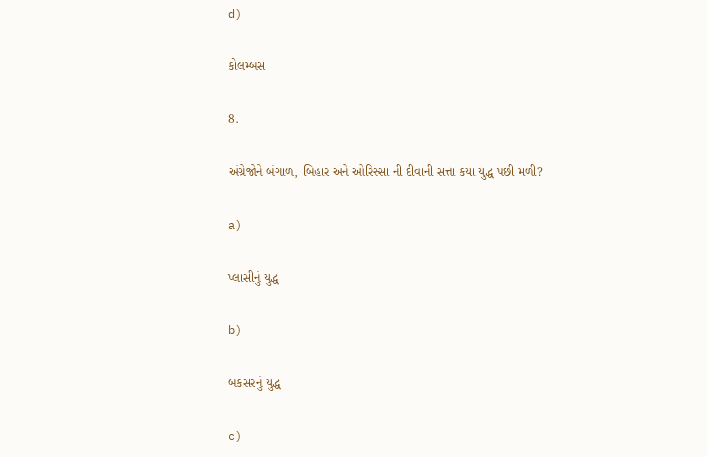d)

કોલમ્બસ

8.

અંગ્રેજોને બંગાળ, બિહાર અને ઓરિસ્સા ની દીવાની સત્તા કયા યુદ્ધ પછી મળી?

a)

પ્લાસીનું યુદ્ધ

b)

બકસરનું યુદ્ધ

c)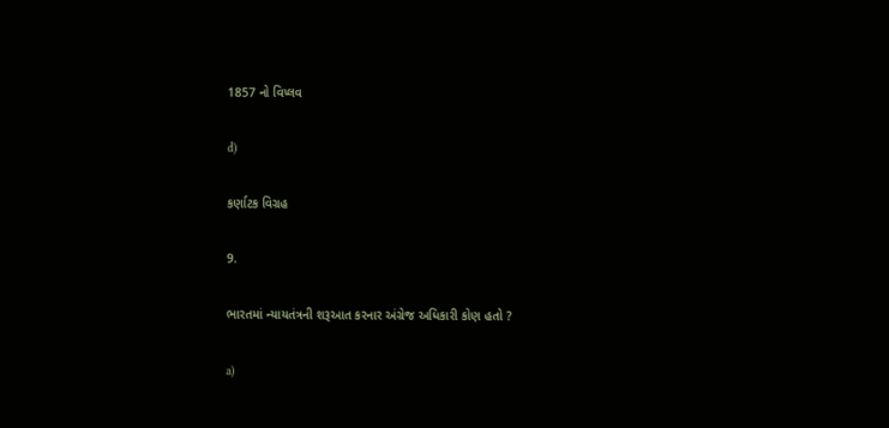1857 નો વિપ્લવ

d)

કર્ણાટક વિગ્રહ

9.

ભારતમાં ન્યાયતંત્રની શરૂઆત કરનાર અંગ્રેજ અધિકારી કોણ હતો ?

a)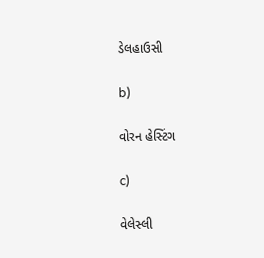ડેલહાઉસી

b)

વોરન હેસ્ટિંગ

c)

વેલેસ્લી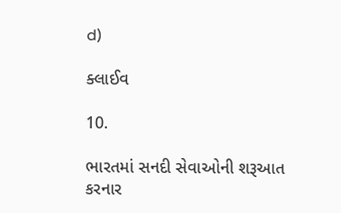d)

ક્લાઈવ

10.

ભારતમાં સનદી સેવાઓની શરૂઆત કરનાર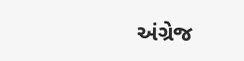અંગ્રેજ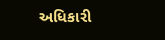અધિકારી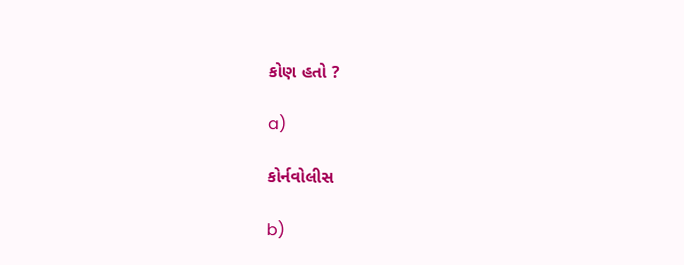કોણ હતો ?

a)

કોર્નવોલીસ

b)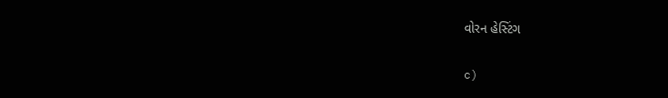વોરન હેસ્ટિંગ

c)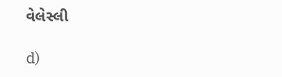વેલેસ્લી

d)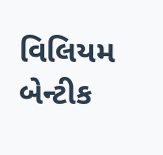વિલિયમ બેન્ટીક